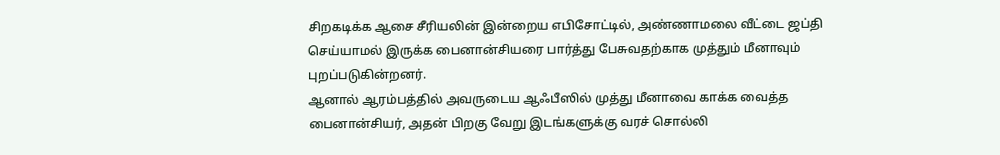சிறகடிக்க ஆசை சீரியலின் இன்றைய எபிசோட்டில், அண்ணாமலை வீட்டை ஜப்தி செய்யாமல் இருக்க பைனான்சியரை பார்த்து பேசுவதற்காக முத்தும் மீனாவும் புறப்படுகின்றனர்.
ஆனால் ஆரம்பத்தில் அவருடைய ஆஃபீஸில் முத்து மீனாவை காக்க வைத்த பைனான்சியர், அதன் பிறகு வேறு இடங்களுக்கு வரச் சொல்லி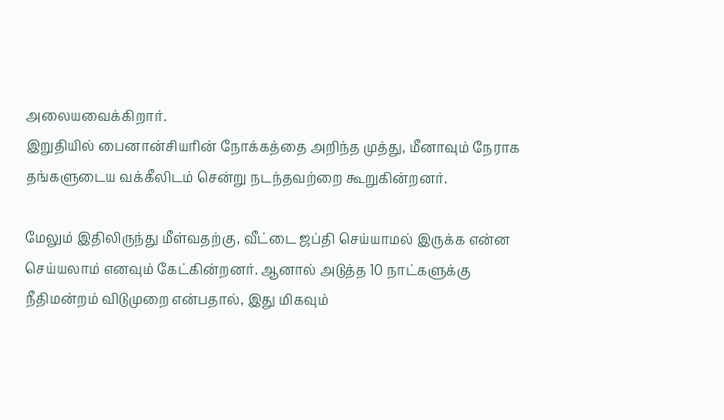அலையவைக்கிறார்.
இறுதியில் பைனான்சியரின் நோக்கத்தை அறிந்த முத்து, மீனாவும் நேராக தங்களுடைய வக்கீலிடம் சென்று நடந்தவற்றை கூறுகின்றனர்.

மேலும் இதிலிருந்து மீள்வதற்கு, வீட்டை ஜப்தி செய்யாமல் இருக்க என்ன செய்யலாம் எனவும் கேட்கின்றனர். ஆனால் அடுத்த 10 நாட்களுக்கு நீதிமன்றம் விடுமுறை என்பதால், இது மிகவும்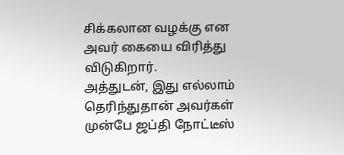சிக்கலான வழக்கு என அவர் கையை விரித்து விடுகிறார்.
அத்துடன், இது எல்லாம் தெரிந்துதான் அவர்கள் முன்பே ஜப்தி நோட்டீஸ்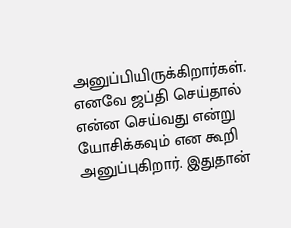அனுப்பியிருக்கிறார்கள். எனவே ஜப்தி செய்தால் என்ன செய்வது என்று யோசிக்கவும் என கூறி அனுப்புகிறார். இதுதான்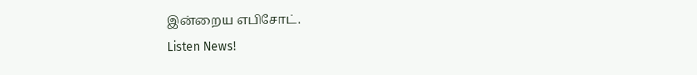இன்றைய எபிசோட்.
Listen News!